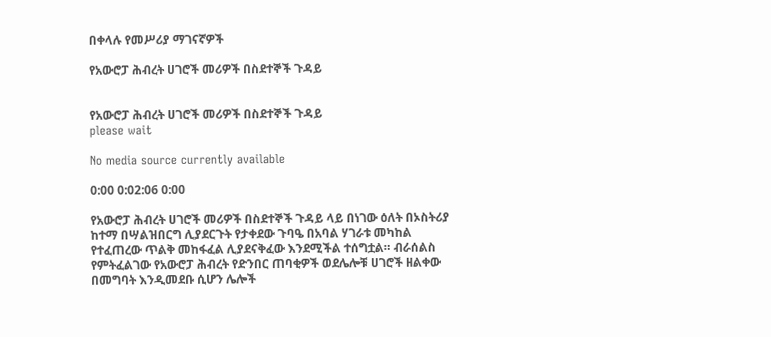በቀላሉ የመሥሪያ ማገናኛዎች

የአውሮፓ ሕብረት ሀገሮች መሪዎች በስደተኞች ጉዳይ


የአውሮፓ ሕብረት ሀገሮች መሪዎች በስደተኞች ጉዳይ
please wait

No media source currently available

0:00 0:02:06 0:00

የአውሮፓ ሕብረት ሀገሮች መሪዎች በስደተኞች ጉዳይ ላይ በነገው ዕለት በኦስትሪያ ከተማ በሣልዝበርግ ሊያደርጉት የታቀደው ጉባዔ በአባል ሃገራቱ መካከል የተፈጠረው ጥልቅ መከፋፈል ሊያደናቅፈው እንደሚችል ተሰግቷል። ብራሰልስ የምትፈልገው የአውሮፓ ሕብረት የድንበር ጠባቂዎች ወደሌሎቹ ሀገሮች ዘልቀው በመግባት እንዲመደቡ ሲሆን ሌሎች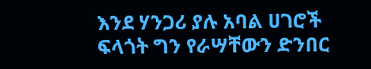እንደ ሃንጋሪ ያሉ አባል ሀገሮች ፍላጎት ግን የራሣቸውን ድንበር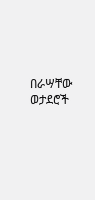በራሣቸው ወታደሮች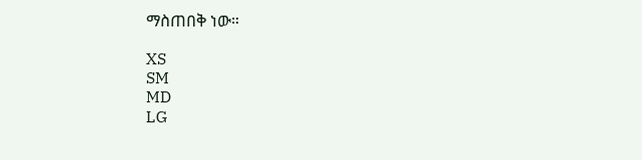ማስጠበቅ ነው።

XS
SM
MD
LG